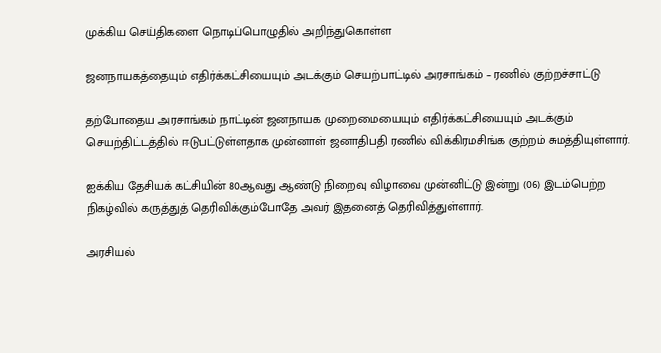முக்கிய செய்திகளை நொடிப்பொழுதில் அறிந்துகொள்ள

ஜனநாயகத்தையும் எதிர்க்கட்சியையும் அடக்கும் செயற்பாட்டில் அரசாங்கம் – ரணில் குற்றச்சாட்டு

தற்போதைய அரசாங்கம் நாட்டின் ஜனநாயக முறைமையையும் எதிர்க்கட்சியையும் அடக்கும் செயற்திட்டத்தில் ஈடுபட்டுள்ளதாக முன்னாள் ஜனாதிபதி ரணில் விக்கிரமசிங்க குற்றம் சுமத்தியுள்ளார்.

ஐக்கிய தேசியக் கட்சியின் 80ஆவது ஆண்டு நிறைவு விழாவை முன்னிட்டு இன்று (06) இடம்பெற்ற நிகழ்வில் கருத்துத் தெரிவிக்கும்போதே அவர் இதனைத் தெரிவித்துள்ளார்.

அரசியல்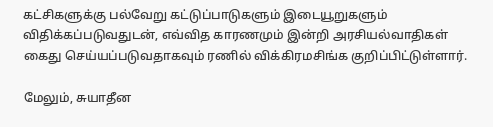கட்சிகளுக்கு பல்வேறு கட்டுப்பாடுகளும் இடையூறுகளும் விதிக்கப்படுவதுடன், எவ்வித காரணமும் இன்றி அரசியல்வாதிகள் கைது செய்யப்படுவதாகவும் ரணில் விக்கிரமசிங்க குறிப்பிட்டுள்ளார்.

மேலும், சுயாதீன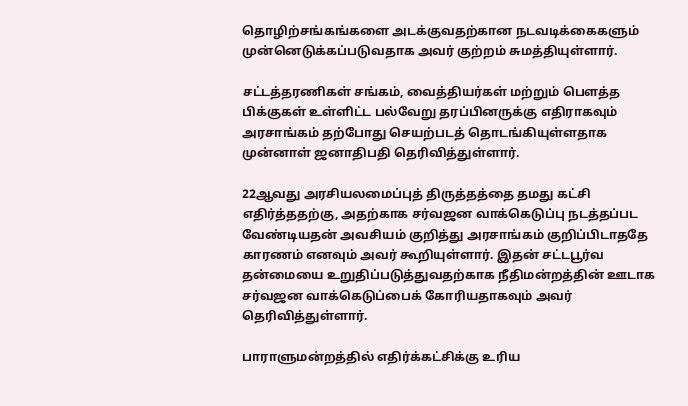தொழிற்சங்கங்களை அடக்குவதற்கான நடவடிக்கைகளும் முன்னெடுக்கப்படுவதாக அவர் குற்றம் சுமத்தியுள்ளார்.

சட்டத்தரணிகள் சங்கம், வைத்தியர்கள் மற்றும் பௌத்த பிக்குகள் உள்ளிட்ட பல்வேறு தரப்பினருக்கு எதிராகவும் அரசாங்கம் தற்போது செயற்படத் தொடங்கியுள்ளதாக முன்னாள் ஜனாதிபதி தெரிவித்துள்ளார்.

22ஆவது அரசியலமைப்புத் திருத்தத்தை தமது கட்சி எதிர்த்ததற்கு, அதற்காக சர்வஜன வாக்கெடுப்பு நடத்தப்பட வேண்டியதன் அவசியம் குறித்து அரசாங்கம் குறிப்பிடாததே காரணம் எனவும் அவர் கூறியுள்ளார். இதன் சட்டபூர்வ தன்மையை உறுதிப்படுத்துவதற்காக நீதிமன்றத்தின் ஊடாக சர்வஜன வாக்கெடுப்பைக் கோரியதாகவும் அவர் தெரிவித்துள்ளார்.

பாராளுமன்றத்தில் எதிர்க்கட்சிக்கு உரிய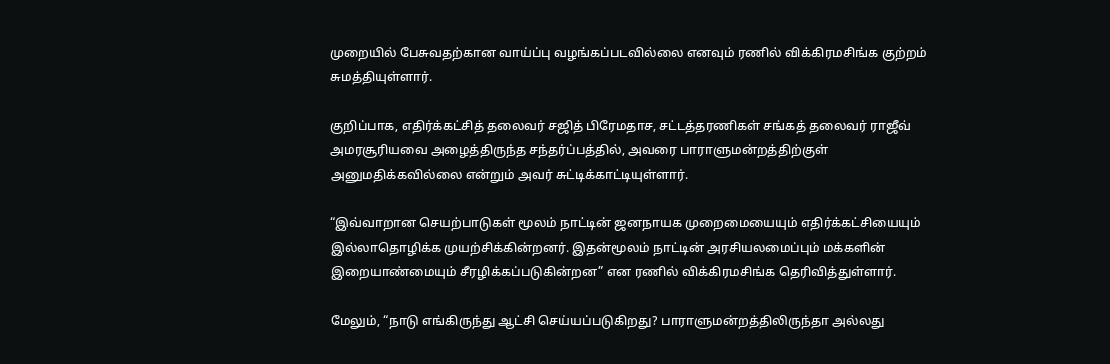முறையில் பேசுவதற்கான வாய்ப்பு வழங்கப்படவில்லை எனவும் ரணில் விக்கிரமசிங்க குற்றம் சுமத்தியுள்ளார்.

குறிப்பாக, எதிர்க்கட்சித் தலைவர் சஜித் பிரேமதாச, சட்டத்தரணிகள் சங்கத் தலைவர் ராஜீவ் அமரசூரியவை அழைத்திருந்த சந்தர்ப்பத்தில், அவரை பாராளுமன்றத்திற்குள் அனுமதிக்கவில்லை என்றும் அவர் சுட்டிக்காட்டியுள்ளார்.

“இவ்வாறான செயற்பாடுகள் மூலம் நாட்டின் ஜனநாயக முறைமையையும் எதிர்க்கட்சியையும் இல்லாதொழிக்க முயற்சிக்கின்றனர். இதன்மூலம் நாட்டின் அரசியலமைப்பும் மக்களின் இறையாண்மையும் சீரழிக்கப்படுகின்றன” என ரணில் விக்கிரமசிங்க தெரிவித்துள்ளார்.

மேலும், “நாடு எங்கிருந்து ஆட்சி செய்யப்படுகிறது? பாராளுமன்றத்திலிருந்தா அல்லது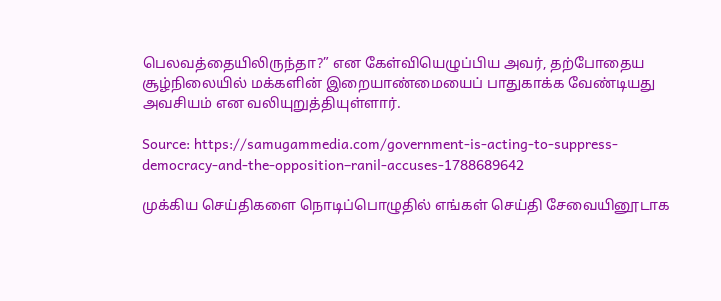பெலவத்தையிலிருந்தா?” என கேள்வியெழுப்பிய அவர், தற்போதைய சூழ்நிலையில் மக்களின் இறையாண்மையைப் பாதுகாக்க வேண்டியது அவசியம் என வலியுறுத்தியுள்ளார்.

Source: https://samugammedia.com/government-is-acting-to-suppress-democracy-and-the-opposition–ranil-accuses-1788689642

முக்கிய செய்திகளை நொடிப்பொழுதில் எங்கள் செய்தி சேவையினூடாக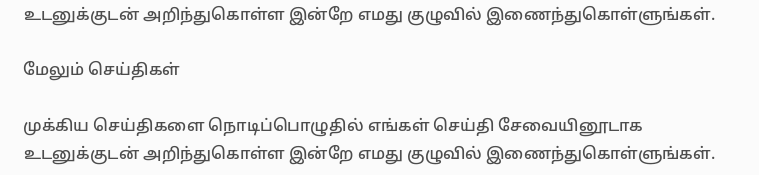உடனுக்குடன் அறிந்துகொள்ள இன்றே எமது குழுவில் இணைந்துகொள்ளுங்கள்.

மேலும் செய்திகள்

முக்கிய செய்திகளை நொடிப்பொழுதில் எங்கள் செய்தி சேவையினூடாக உடனுக்குடன் அறிந்துகொள்ள இன்றே எமது குழுவில் இணைந்துகொள்ளுங்கள்.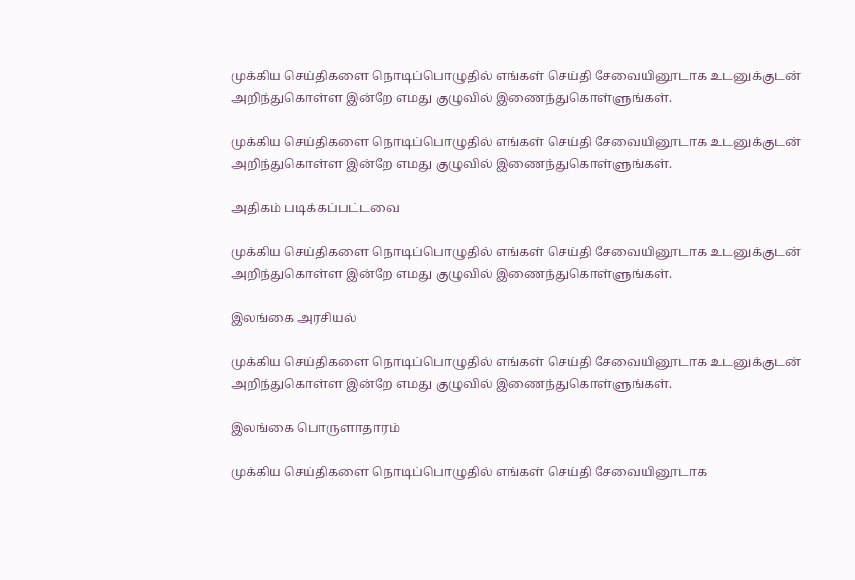முக்கிய செய்திகளை நொடிப்பொழுதில் எங்கள் செய்தி சேவையினூடாக உடனுக்குடன் அறிந்துகொள்ள இன்றே எமது குழுவில் இணைந்துகொள்ளுங்கள்.

முக்கிய செய்திகளை நொடிப்பொழுதில் எங்கள் செய்தி சேவையினூடாக உடனுக்குடன் அறிந்துகொள்ள இன்றே எமது குழுவில் இணைந்துகொள்ளுங்கள்.

அதிகம் படிக்கப்பட்டவை

முக்கிய செய்திகளை நொடிப்பொழுதில் எங்கள் செய்தி சேவையினூடாக உடனுக்குடன் அறிந்துகொள்ள இன்றே எமது குழுவில் இணைந்துகொள்ளுங்கள்.

இலங்கை அரசியல்

முக்கிய செய்திகளை நொடிப்பொழுதில் எங்கள் செய்தி சேவையினூடாக உடனுக்குடன் அறிந்துகொள்ள இன்றே எமது குழுவில் இணைந்துகொள்ளுங்கள்.

இலங்கை பொருளாதாரம்

முக்கிய செய்திகளை நொடிப்பொழுதில் எங்கள் செய்தி சேவையினூடாக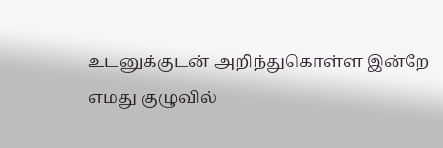உடனுக்குடன் அறிந்துகொள்ள இன்றே எமது குழுவில்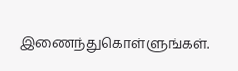இணைந்துகொள்ளுங்கள்.